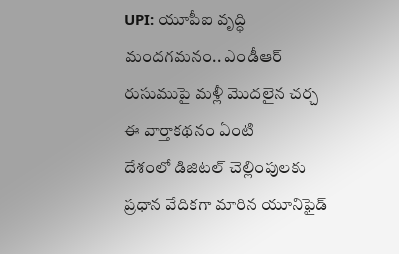UPI: యూపీఐ వృద్ధి మందగమనం.. ఎండీఆర్ రుసుముపై మళ్లీ మొదలైన చర్చ
ఈ వార్తాకథనం ఏంటి
దేశంలో డిజిటల్ చెల్లింపులకు ప్రధాన వేదికగా మారిన యూనిఫైడ్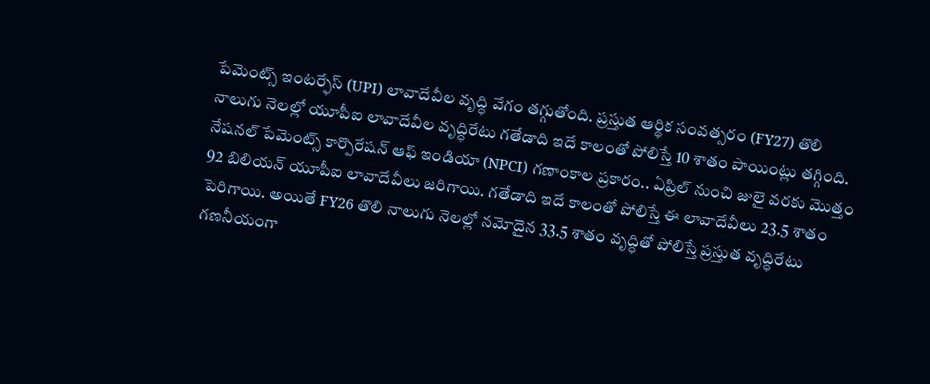పేమెంట్స్ ఇంటర్ఫేస్ (UPI) లావాదేవీల వృద్ధి వేగం తగ్గుతోంది. ప్రస్తుత ఆర్థిక సంవత్సరం (FY27) తొలి నాలుగు నెలల్లో యూపీఐ లావాదేవీల వృద్ధిరేటు గతేడాది ఇదే కాలంతో పోలిస్తే 10 శాతం పాయింట్లు తగ్గింది. నేషనల్ పేమెంట్స్ కార్పొరేషన్ ఆఫ్ ఇండియా (NPCI) గణాంకాల ప్రకారం.. ఏప్రిల్ నుంచి జులై వరకు మొత్తం 92 బిలియన్ యూపీఐ లావాదేవీలు జరిగాయి. గతేడాది ఇదే కాలంతో పోలిస్తే ఈ లావాదేవీలు 23.5 శాతం పెరిగాయి. అయితే FY26 తొలి నాలుగు నెలల్లో నమోదైన 33.5 శాతం వృద్ధితో పోలిస్తే ప్రస్తుత వృద్ధిరేటు గణనీయంగా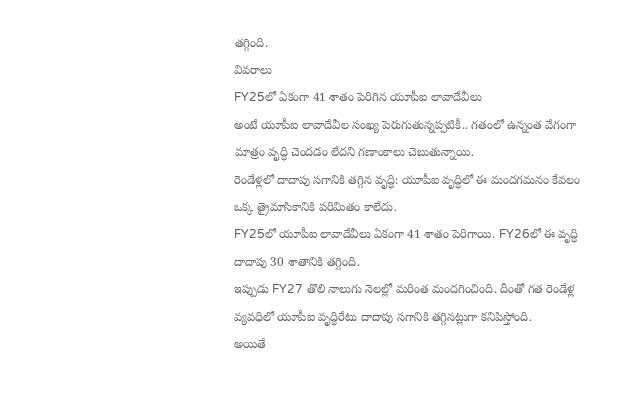తగ్గింది.
వివరాలు
FY25లో ఏకంగా 41 శాతం పెరిగిన యూపీఐ లావాదేవీలు
అంటే యూపీఐ లావాదేవీల సంఖ్య పెరుగుతున్నప్పటికీ.. గతంలో ఉన్నంత వేగంగా మాత్రం వృద్ధి చెందడం లేదని గణాంకాలు చెబుతున్నాయి.
రెండేళ్లలో దాదాపు సగానికి తగ్గిన వృద్ధి: యూపీఐ వృద్ధిలో ఈ మందగమనం కేవలం ఒక్క త్రైమాసికానికి పరిమితం కాలేదు.
FY25లో యూపీఐ లావాదేవీలు ఏకంగా 41 శాతం పెరిగాయి. FY26లో ఈ వృద్ధి దాదాపు 30 శాతానికి తగ్గింది.
ఇప్పుడు FY27 తొలి నాలుగు నెలల్లో మరింత మందగించింది. దీంతో గత రెండేళ్ల వ్యవధిలో యూపీఐ వృద్ధిరేటు దాదాపు సగానికి తగ్గినట్లుగా కనిపిస్తోంది.
అయితే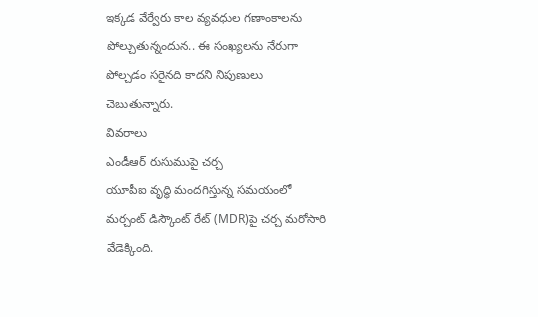ఇక్కడ వేర్వేరు కాల వ్యవధుల గణాంకాలను పోల్చుతున్నందున.. ఈ సంఖ్యలను నేరుగా పోల్చడం సరైనది కాదని నిపుణులు చెబుతున్నారు.
వివరాలు
ఎండీఆర్ రుసుముపై చర్చ
యూపీఐ వృద్ధి మందగిస్తున్న సమయంలో మర్చంట్ డిస్కౌంట్ రేట్ (MDR)పై చర్చ మరోసారి వేడెక్కింది.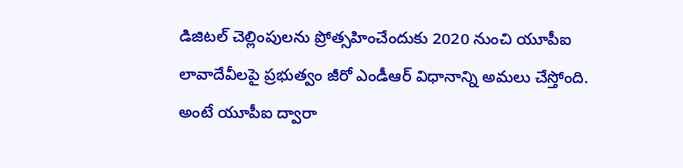డిజిటల్ చెల్లింపులను ప్రోత్సహించేందుకు 2020 నుంచి యూపీఐ లావాదేవీలపై ప్రభుత్వం జీరో ఎండీఆర్ విధానాన్ని అమలు చేస్తోంది.
అంటే యూపీఐ ద్వారా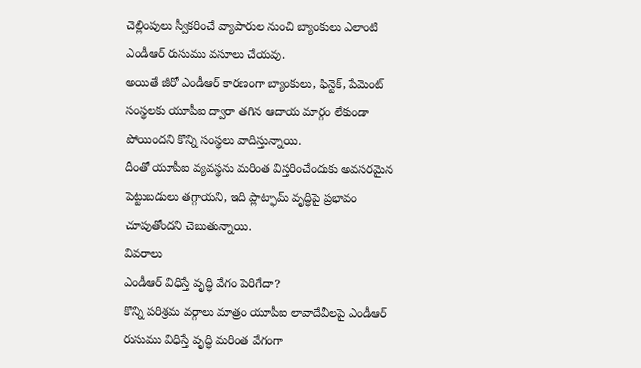చెల్లింపులు స్వీకరించే వ్యాపారుల నుంచి బ్యాంకులు ఎలాంటి ఎండీఆర్ రుసుము వసూలు చేయవు.
అయితే జీరో ఎండీఆర్ కారణంగా బ్యాంకులు, ఫిన్టెక్, పేమెంట్ సంస్థలకు యూపీఐ ద్వారా తగిన ఆదాయ మార్గం లేకుండా పోయిందని కొన్ని సంస్థలు వాదిస్తున్నాయి.
దీంతో యూపీఐ వ్యవస్థను మరింత విస్తరించేందుకు అవసరమైన పెట్టుబడులు తగ్గాయని, ఇది ప్లాట్ఫామ్ వృద్ధిపై ప్రభావం చూపుతోందని చెబుతున్నాయి.
వివరాలు
ఎండీఆర్ విధిస్తే వృద్ధి వేగం పెరిగేదా?
కొన్ని పరిశ్రమ వర్గాలు మాత్రం యూపీఐ లావాదేవీలపై ఎండీఆర్ రుసుము విధిస్తే వృద్ధి మరింత వేగంగా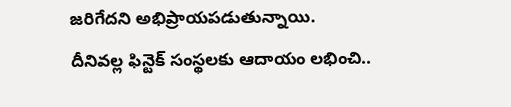జరిగేదని అభిప్రాయపడుతున్నాయి.
దీనివల్ల ఫిన్టెక్ సంస్థలకు ఆదాయం లభించి..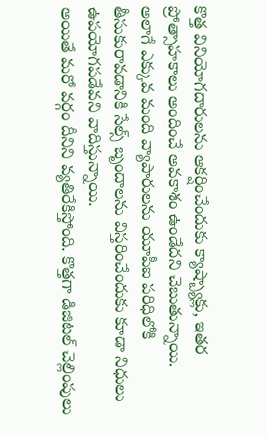కొత్త వినియోగదారులను ఆకర్షించేందుకు క్యాష్బ్యాక్లు, ఇతర ప్రోత్సాహకాలు అందించే అవకాశం ఉండేదని చెబుతున్నాయి.
అలాగే ఎక్కువ మంది వ్యాపారులను యూపీఐ పరిధిలోకి తీసుకురావడానికి సేల్స్ బృందాలను విస్తరించేందుకు కూడా నిధులు ఉపయోగపడేవని వాదిస్తున్నాయి.
అయితే మరో వర్గం దీనిని వ్యతిరేకిస్తోంది. కొత్తగా డిజిటల్ చెల్లింపులు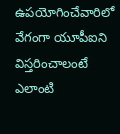ఉపయోగించేవారిలో వేగంగా యూపీఐని విస్తరించాలంటే ఎలాంటి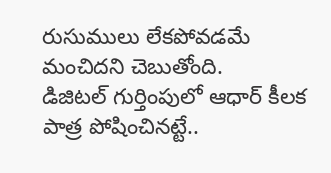రుసుములు లేకపోవడమే మంచిదని చెబుతోంది.
డిజిటల్ గుర్తింపులో ఆధార్ కీలక పాత్ర పోషించినట్టే..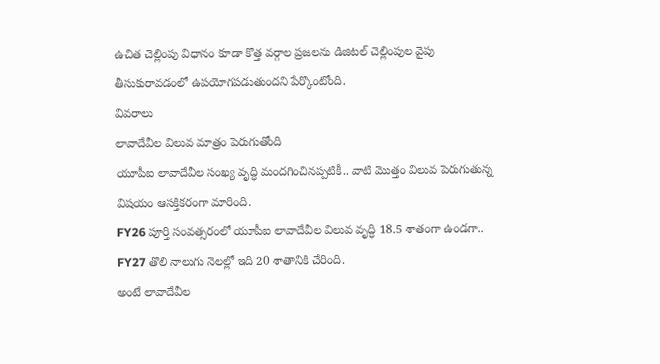ఉచిత చెల్లింపు విధానం కూడా కొత్త వర్గాల ప్రజలను డిజిటల్ చెల్లింపుల వైపు తీసుకురావడంలో ఉపయోగపడుతుందని పేర్కొంటోంది.
వివరాలు
లావాదేవీల విలువ మాత్రం పెరుగుతోంది
యూపీఐ లావాదేవీల సంఖ్య వృద్ధి మందగించినప్పటికీ.. వాటి మొత్తం విలువ పెరుగుతున్న విషయం ఆసక్తికరంగా మారింది.
FY26 పూర్తి సంవత్సరంలో యూపీఐ లావాదేవీల విలువ వృద్ధి 18.5 శాతంగా ఉండగా.. FY27 తొలి నాలుగు నెలల్లో ఇది 20 శాతానికి చేరింది.
అంటే లావాదేవీల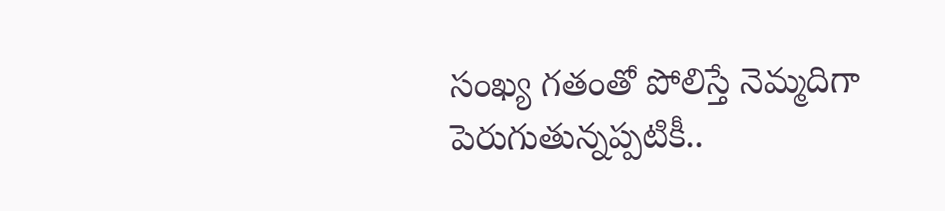సంఖ్య గతంతో పోలిస్తే నెమ్మదిగా పెరుగుతున్నప్పటికీ..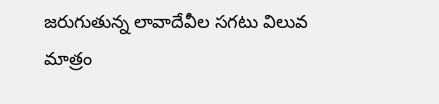జరుగుతున్న లావాదేవీల సగటు విలువ మాత్రం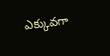ఎక్కువగా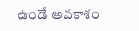ఉండే అవకాశం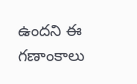ఉందని ఈ గణాంకాలు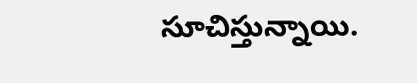సూచిస్తున్నాయి.